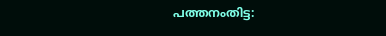പത്തനംതിട്ട: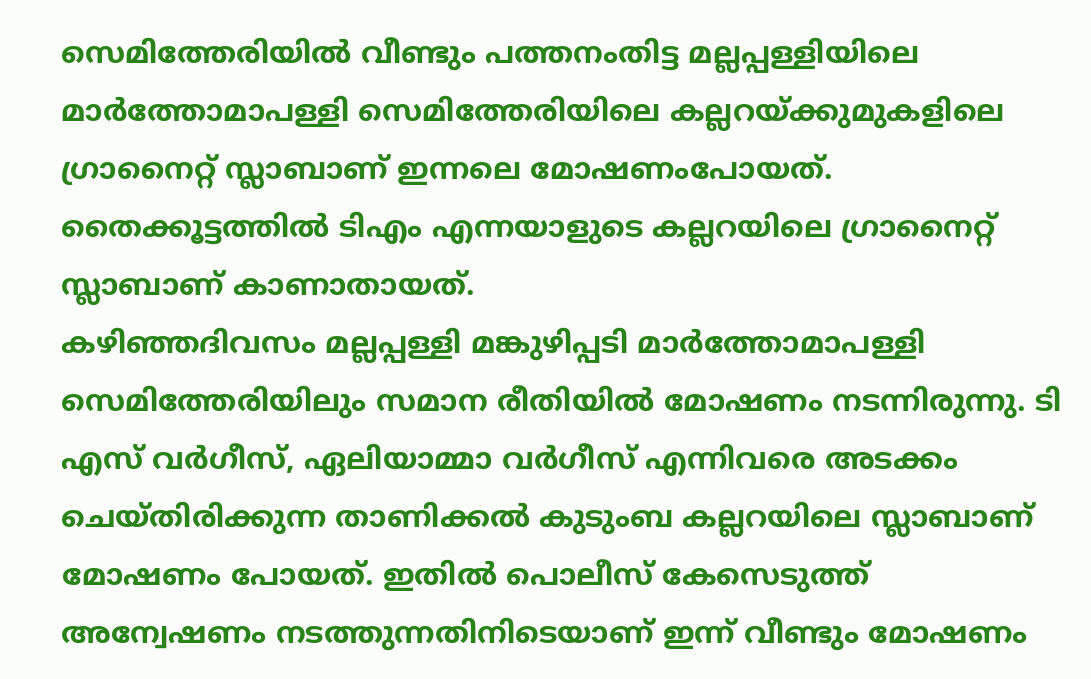സെമിത്തേരിയിൽ വീണ്ടും പത്തനംതിട്ട മല്ലപ്പള്ളിയിലെ മാർത്തോമാപള്ളി സെമിത്തേരിയിലെ കല്ലറയ്ക്കുമുകളിലെ ഗ്രാനൈറ്റ് സ്ലാബാണ് ഇന്നലെ മോഷണംപോയത്. തൈക്കൂട്ടത്തിൽ ടിഎം എന്നയാളുടെ കല്ലറയിലെ ഗ്രാനൈറ്റ് സ്ലാബാണ് കാണാതായത്.
കഴിഞ്ഞദിവസം മല്ലപ്പള്ളി മങ്കുഴിപ്പടി മാർത്തോമാപള്ളി സെമിത്തേരിയിലും സമാന രീതിയിൽ മോഷണം നടന്നിരുന്നു. ടി എസ് വർഗീസ്, ഏലിയാമ്മാ വർഗീസ് എന്നിവരെ അടക്കം ചെയ്തിരിക്കുന്ന താണിക്കൽ കുടുംബ കല്ലറയിലെ സ്ലാബാണ് മോഷണം പോയത്. ഇതിൽ പൊലീസ് കേസെടുത്ത് അന്വേഷണം നടത്തുന്നതിനിടെയാണ് ഇന്ന് വീണ്ടും മോഷണം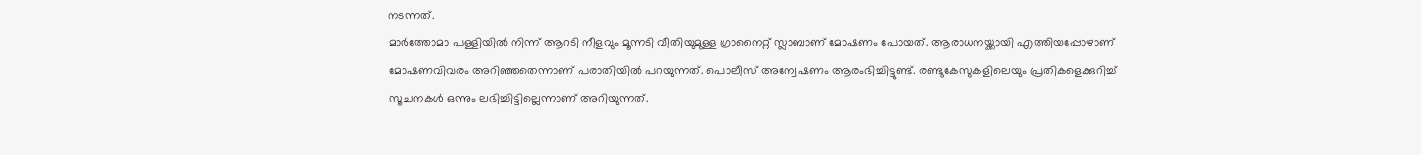നടന്നത്.
മാർത്തോമാ പള്ളിയിൽ നിന്ന് ആറടി നീളവും മൂന്നടി വീതിയുമുള്ള ഗ്രാനൈറ്റ് സ്ലാബാണ് മോഷണം പോയത്. ആരാധനയ്ക്കായി എത്തിയപ്പോഴാണ് മോഷണവിവരം അറിഞ്ഞതെന്നാണ് പരാതിയിൽ പറയുന്നത്. പൊലീസ് അന്വേഷണം ആരംഭിച്ചിട്ടുണ്ട്. രണ്ടുകേസുകളിലെയും പ്രതികളെക്കുറിച്ച് സൂചനകൾ ഒന്നും ലഭിച്ചിട്ടില്ലെന്നാണ് അറിയുന്നത്.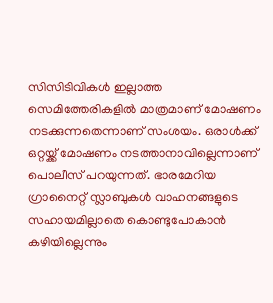സിസിടിവികൾ ഇല്ലാത്ത സെമിത്തേരികളിൽ മാത്രമാണ് മോഷണം നടക്കുന്നതെന്നാണ് സംശയം. ഒരാൾക്ക് ഒറ്റയ്ക്ക് മോഷണം നടത്താനാവില്ലെന്നാണ് പൊലീസ് പറയുന്നത്. ഭാരമേറിയ ഗ്രാനൈറ്റ് സ്ലാബുകൾ വാഹനങ്ങളുടെ സഹായമില്ലാതെ കൊണ്ടുപോകാൻ കഴിയില്ലെന്നും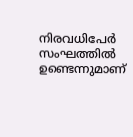നിരവധിപേർ സംഘത്തിൽ ഉണ്ടെന്നുമാണ്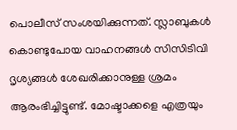പൊലീസ് സംശയിക്കുന്നത്. സ്ലാബുകൾ കൊണ്ടുപോയ വാഹനങ്ങൾ സിസിടിവി ദൃശ്യങ്ങൾ ശേഖരിക്കാനുള്ള ശ്രമം ആരംഭിച്ചിട്ടുണ്ട്. മോഷ്ടാക്കളെ എത്രയും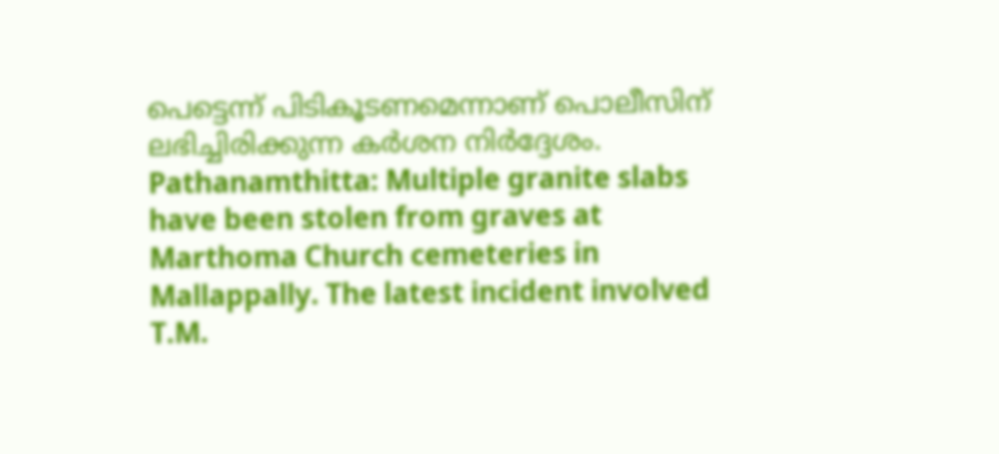പെട്ടെന്ന് പിടികൂടണമെന്നാണ് പൊലീസിന് ലഭിച്ചിരിക്കുന്ന കർശന നിർദ്ദേശം.
Pathanamthitta: Multiple granite slabs have been stolen from graves at Marthoma Church cemeteries in Mallappally. The latest incident involved T.M.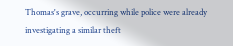Thomas's grave, occurring while police were already investigating a similar theft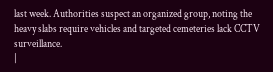last week. Authorities suspect an organized group, noting the heavy slabs require vehicles and targeted cemeteries lack CCTV surveillance.
|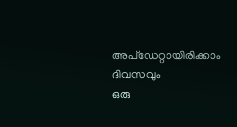അപ്ഡേറ്റായിരിക്കാം ദിവസവും
ഒരു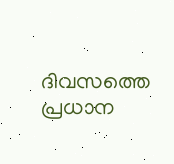ദിവസത്തെ പ്രധാന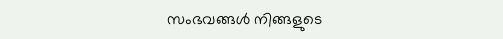സംഭവങ്ങൾ നിങ്ങളുടെ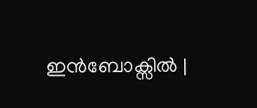ഇൻബോക്സിൽ |